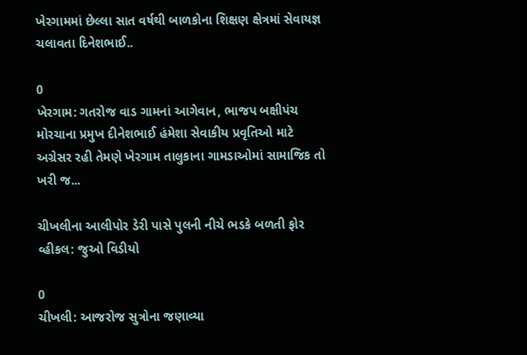ખેરગામમાં છેલ્લા સાત વર્ષથી બાળકોના શિક્ષણ ક્ષેત્રમાં સેવાયજ્ઞ ચલાવતા દિનેશભાઈ..

0
ખેરગામ: ગતરોજ વાડ ગામનાં આગેવાન, ભાજપ બક્ષીપંચ મોરચાના પ્રમુખ દીનેશભાઈ હંમેશા સેવાકીય પ્રવૃતિઓ માટે અગ્રેસર રહી તેમણે ખેરગામ તાલુકાના ગામડાઓમાં સામાજિક તો ખરી જ...

ચીખલીના આલીપોર ડેરી પાસે પુલની નીચે ભડકે બળતી ફોર વ્હીકલ: જુઓ વિડીયો

0
ચીખલી: આજરોજ સુત્રોના જણાવ્યા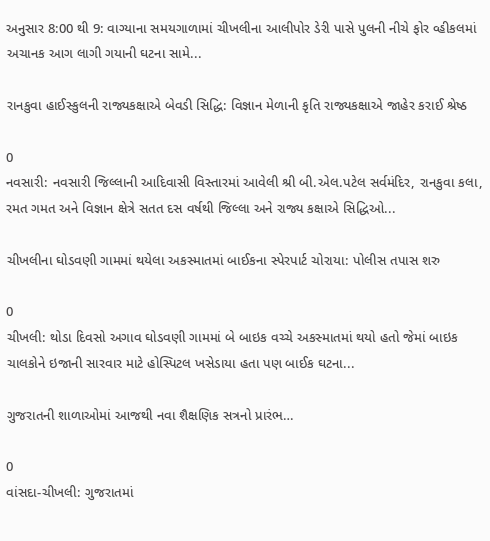અનુસાર 8:00 થી 9: વાગ્યાના સમયગાળામાં ચીખલીના આલીપોર ડેરી પાસે પુલની નીચે ફોર વ્હીકલમાં અચાનક આગ લાગી ગયાની ઘટના સામે...

રાનકુવા હાઈસ્કુલની રાજ્યકક્ષાએ બેવડી સિદ્ધિ: વિજ્ઞાન મેળાની કૃતિ રાજ્યકક્ષાએ જાહેર કરાઈ શ્રેષ્ઠ

0
નવસારી: નવસારી જિલ્લાની આદિવાસી વિસ્તારમાં આવેલી શ્રી બી.એલ.પટેલ સર્વમંદિર, રાનકુવા કલા, રમત ગમત અને વિજ્ઞાન ક્ષેત્રે સતત દસ વર્ષથી જિલ્લા અને રાજ્ય કક્ષાએ સિદ્ધિઓ...

ચીખલીના ઘોડવણી ગામમાં થયેલા અકસ્માતમાં બાઈકના સ્પેરપાર્ટ ચોરાયા: પોલીસ તપાસ શરુ

0
ચીખલી: થોડા દિવસો અગાવ ઘોડવણી ગામમાં બે બાઇક વચ્ચે અકસ્માતમાં થયો હતો જેમાં બાઇક ચાલકોને ઇજાની સારવાર માટે હોસ્પિટલ ખસેડાયા હતા પણ બાઈક ઘટના...

ગુજરાતની શાળાઓમાં આજથી નવા શૈક્ષણિક સત્રનો પ્રારંભ…

0
વાંસદા-ચીખલી: ગુજરાતમાં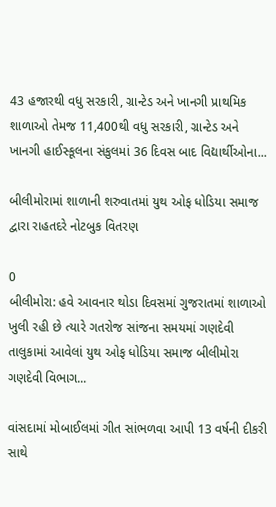43 હજારથી વધુ સરકારી, ગ્રાન્ટેડ અને ખાનગી પ્રાથમિક શાળાઓ તેમજ 11,400થી વધુ સરકારી, ગ્રાન્ટેડ અને ખાનગી હાઈસ્કૂલના સંકુલમાં 36 દિવસ બાદ વિદ્યાર્થીઓના...

બીલીમોરામાં શાળાની શરુવાતમાં યુથ ઓફ ધોડિયા સમાજ દ્વારા રાહતદરે નોટબુક વિતરણ

0
બીલીમોરા: હવે આવનાર થોડા દિવસમાં ગુજરાતમાં શાળાઓ ખુલી રહી છે ત્યારે ગતરોજ સાંજના સમયમાં ગણદેવી તાલુકામાં આવેલાં યુથ ઓફ ધોડિયા સમાજ બીલીમોરા ગણદેવી વિભાગ...

વાંસદામાં મોબાઈલમાં ગીત સાંભળવા આપી 13 વર્ષની દીકરી સાથે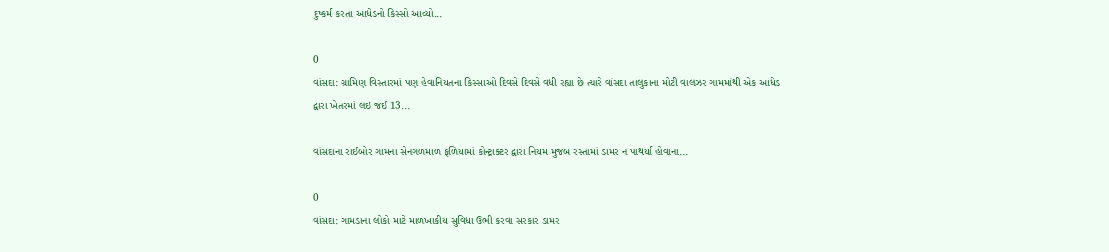દુષ્કર્મ કરતા આધેડનો કિસ્સો આવ્યો...

0
વાંસદા: ગ્રામિણ વિસ્તારમાં પણ હેવાનિયતના કિસ્સાઓ દિવસે દિવસે વધી રહ્યા છે ત્યારે વાંસદા તાલુકાના મોટી વાલઝર ગામમાંથી એક આધેડ દ્વારા ખેતરમાં લઇ જઈ 13...

વાંસદાના રાઈબોર ગામના સેનગળમાળ ફળિયામાં કોન્ટ્રાક્ટર દ્વારા નિયમ મુજબ રસ્તામાં ડામર ન પાથર્યા હોવાના...

0
વાંસદા: ગામડાના લોકો માટે માળખાકીય સુવિધા ઉભી કરવા સરકાર ડામર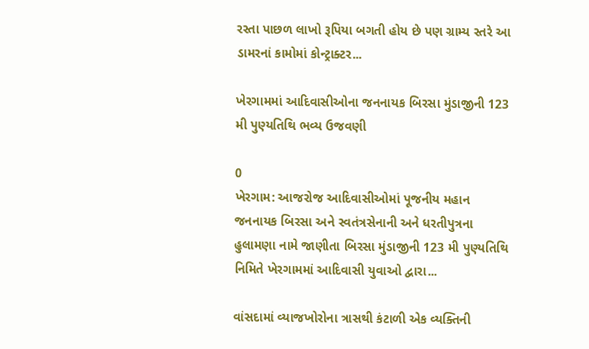રસ્તા પાછળ લાખો રૂપિયા બગતી હોય છે પણ ગ્રામ્ય સ્તરે આ ડામરનાં કામોમાં કોન્ટ્રાક્ટર...

ખેરગામમાં આદિવાસીઓના જનનાયક બિરસા મુંડાજીની 123 મી પુણ્યતિથિ ભવ્ય ઉજવણી

0
ખેરગામ: આજરોજ આદિવાસીઓમાં પૂજનીય મહાન જનનાયક બિરસા અને સ્વતંત્રસેનાની અને ધરતીપુત્રના હુલામણા નામે જાણીતા બિરસા મુંડાજીની 123 મી પુણ્યતિથિ નિમિતે ખેરગામમાં આદિવાસી યુવાઓ દ્વારા...

વાંસદામાં વ્યાજખોરોના ત્રાસથી કંટાળી એક વ્યક્તિની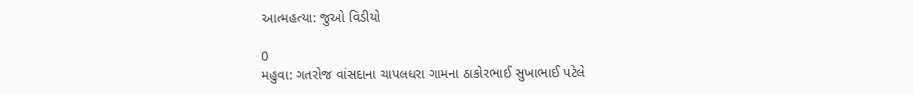આત્મહત્યા: જુઓ વિડીયો

0
મહુવા: ગતરોજ વાંસદાના ચાપલધરા ગામના ઠાકોરભાઈ સુખાભાઈ પટેલે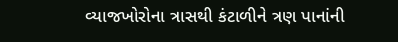વ્યાજખોરોના ત્રાસથી કંટાળીને ત્રણ પાનાંની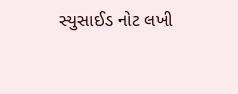સ્યુસાઈડ નોટ લખી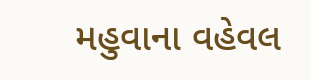મહુવાના વહેવલ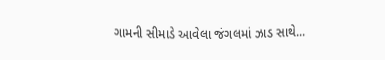ગામની સીમાડે આવેલા જંગલમાં ઝાડ સાથે...